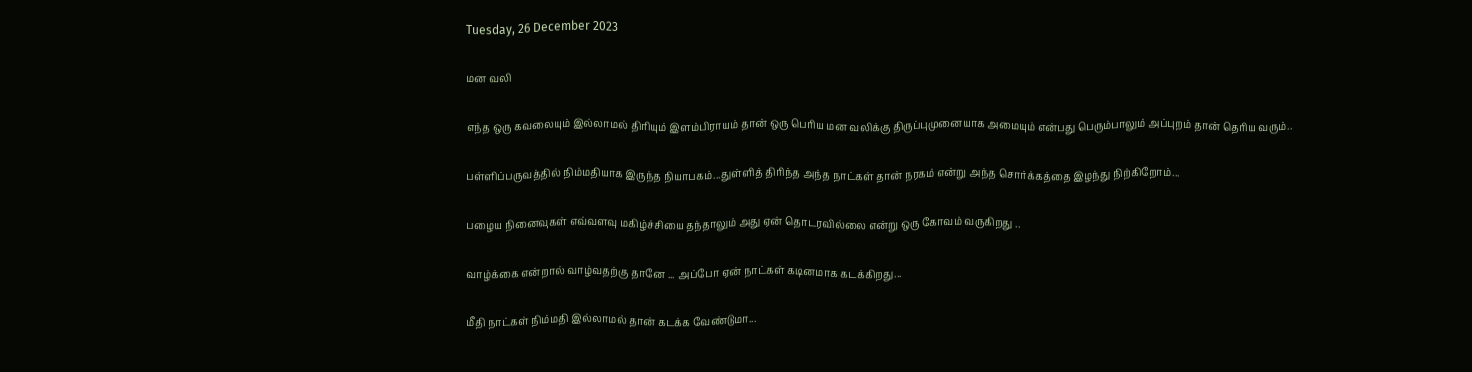Tuesday, 26 December 2023

மன வலி

எந்த ஒரு கவலையும் இல்லாமல் திரியும் இளம்பிராயம் தான் ஒரு பெரிய மன வலிக்கு திருப்புமுனையாக அமையும் என்பது பெரும்பாலும் அப்புறம் தான் தெரிய வரும்..

பள்ளிப்பருவத்தில் நிம்மதியாக இருந்த நியாபகம்...துள்ளித் திரிந்த அந்த நாட்கள் தான் நரகம் என்று அந்த சொர்க்கத்தை இழந்து நிற்கிறோம்...

பழைய நினைவுகள் எவ்வளவு மகிழ்ச்சியை தந்தாலும் அது ஏன் தொடரவில்லை என்று ஒரு கோவம் வருகிறது ..

வாழ்க்கை என்றால் வாழ்வதற்கு தானே ... அப்போ ஏன் நாட்கள் கடினமாக கடக்கிறது...

மீதி நாட்கள் நிம்மதி இல்லாமல் தான் கடக்க வேண்டுமா...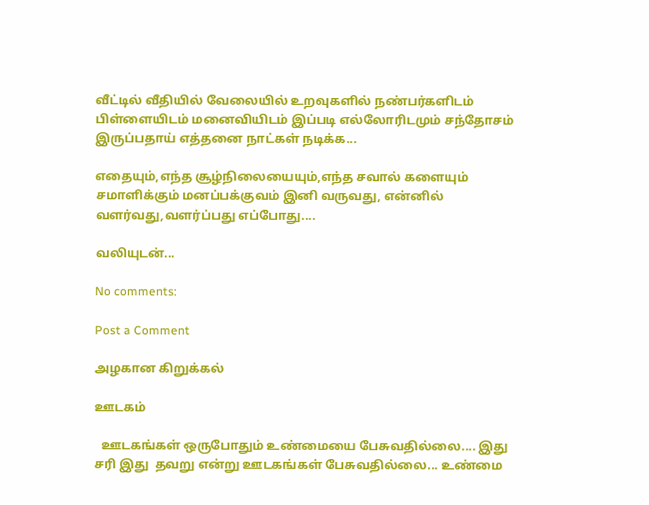வீட்டில் வீதியில் வேலையில் உறவுகளில் நண்பர்களிடம் பிள்ளையிடம் மனைவியிடம் இப்படி எல்லோரிடமும் சந்தோசம் இருப்பதாய் எத்தனை நாட்கள் நடிக்க...

எதையும்,எந்த சூழ்நிலையையும்,எந்த சவால் களையும் சமாளிக்கும் மனப்பக்குவம் இனி வருவது, என்னில் வளர்வது,வளர்ப்பது எப்போது....

வலியுடன்...

No comments:

Post a Comment

அழகான கிறுக்கல்

ஊடகம்

  ஊடகங்கள் ஒருபோதும் உண்மையை பேசுவதில்லை.... இது சரி இது  தவறு என்று ஊடகங்கள் பேசுவதில்லை... உண்மை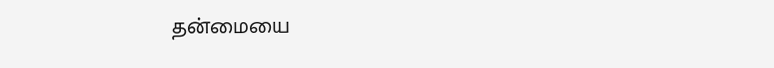தன்மையை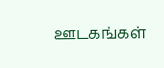ஊடகங்கள்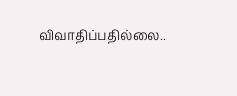விவாதிப்பதில்லை..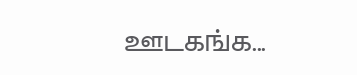ஊடகங்க...